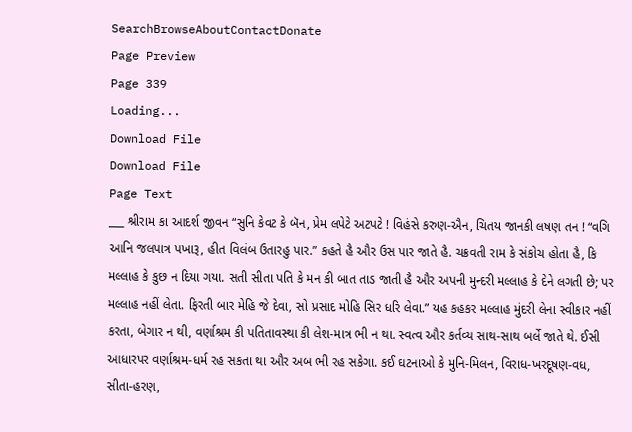SearchBrowseAboutContactDonate
Page Preview
Page 339
Loading...
Download File
Download File
Page Text
___ શ્રીરામ કા આદર્શ જીવન “સુનિ કેવટ કે બૅન, પ્રેમ લપેટે અટપટે ! વિહંસે કરુણ-ઐન, ચિતય જાનકી લષણ તન ! “વગિ આનિ જલપાત્ર પખારૂ, હીત વિલંબ ઉતારહુ પાર.” કહતે હૈ ઔર ઉસ પાર જાતે હૈ. ચક્રવતી રામ કે સંકોચ હોતા હૈ, કિ મલ્લાહ કે કુછ ન દિયા ગયા. સતી સીતા પતિ કે મન કી બાત તાડ જાતી હૈ ઔર અપની મુન્દરી મલ્લાહ કે દેને લગતી છે; પર મલ્લાહ નહીં લેતા. ફિરતી બાર મેહિ જે દેવા, સો પ્રસાદ મોહિ સિર ધરિ લેવા.” યહ કહકર મલ્લાહ મુંદરી લેના સ્વીકાર નહીં કરતા, બેગાર ન થી, વર્ણાશ્રમ કી પતિતાવસ્થા કી લેશ-માત્ર ભી ન થા. સ્વત્વ ઔર કર્તવ્ય સાથ-સાથ બર્લે જાતે થે. ઈસી આધારપર વર્ણાશ્રમ-ધર્મ રહ સકતા થા ઔર અબ ભી રહ સકેગા. કઈ ઘટનાઓ કે મુનિ-મિલન, વિરાધ-ખરદૂષણ-વધ, સીતા-હરણ,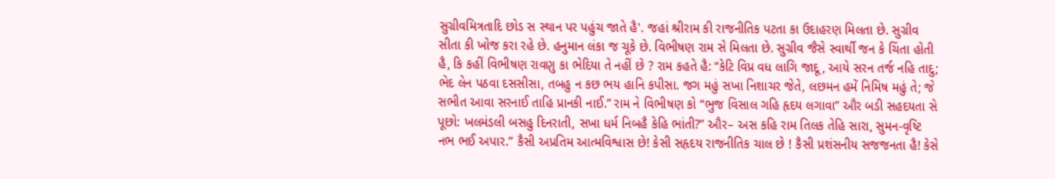સુગ્રીવમિત્રતાદિ છોડ સ સ્થાન પર પહુંચ જાતે હૈ'. જહાં શ્રીરામ કી રાજનીતિક પટતા કા ઉદાહરણ મિલતા છે. સુગ્રીવ સીતા કી ખોજ કરા રહે છે. હનુમાન લંકા જ ચૂકે છે. વિભીષણ રામ સે મિલતા છે. સુગ્રીવ જૈસે સ્વાર્થી જન કે ચિંતા હોતી હૈ, કિ કહીં વિભીષણ રાવણુ કા ભેદિયા તે નહીં છે ? રામ કહતે હૈ: “કેટિ વિપ્ર વધ લાગિ જાદૂ, આયે સરન તર્જ નહિ તાદુ; ભેદ લેન પઠવા દસસીસા, તબહુ ન કછ ભય હાનિ કપીસા. જગ મહું સખા નિશાચર જેતે, લછમન હમેં નિમિષ મહું તે; જે સભીત આવા સરનાઈ તાહિ પ્રાનકી નાઈ.” રામ ને વિભીષણ કો “ભુજ વિસાલ ગહિ હૃદય લગાવા” ઔર બડી સહદયતા સે પૂછો: ખલમંડલી બસહુ દિનરાતી, સખા ધર્મ નિબહૈ કેહિ ભાંતી?” ઔર– અસ કહિ રામ તિલક તેહિ સારા, સુમન-વૃષ્ટિ નભ ભઈ અપાર.” કૈસી અપ્રતિમ આત્મવિશ્વાસ છે! કેસી સહૃદય રાજનીતિક ચાલ છે ! કૈસી પ્રશંસનીય સજજનતા હૈ! કેસે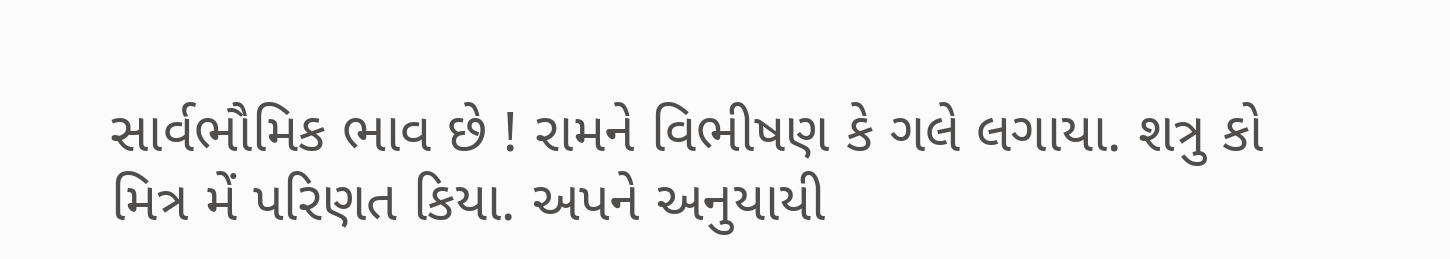સાર્વભૌમિક ભાવ છે ! રામને વિભીષણ કે ગલે લગાયા. શત્રુ કો મિત્ર મેં પરિણત કિયા. અપને અનુયાયી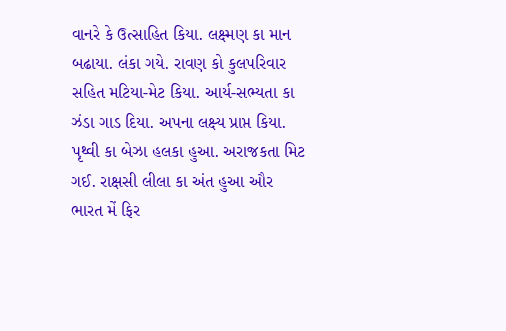વાનરે કે ઉત્સાહિત કિયા. લક્ષ્મણ કા માન બઢાયા. લંકા ગયે. રાવણ કો કુલપરિવાર સહિત મટિયા-મેટ કિયા. આર્ય-સભ્યતા કા ઝંડા ગાડ દિયા. અપના લક્ષ્ય પ્રાપ્ત કિયા. પૃથ્વી કા બેઝા હલકા હુઆ. અરાજકતા મિટ ગઈ. રાક્ષસી લીલા કા અંત હુઆ ઔર ભારત મેં ફિર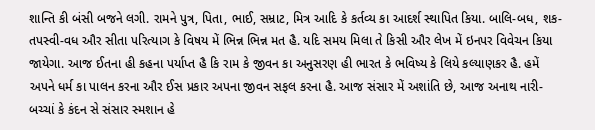શાન્તિ કી બંસી બજને લગી. રામને પુત્ર, પિતા, ભાઈ, સમ્રાટ, મિત્ર આદિ કે કર્તવ્ય કા આદર્શ સ્થાપિત કિયા. બાલિ-બધ, શક-તપસ્વી-વધ ઔર સીતા પરિત્યાગ કે વિષય મેં ભિન્ન ભિન્ન મત હૈ. યદિ સમય મિલા તે કિસી ઔર લેખ મેં ઇનપર વિવેચન કિયા જાયેગા. આજ ઈતના હી કહના પર્યાપ્ત હૈ કિ રામ કે જીવન કા અનુસરણ હી ભારત કે ભવિષ્ય કે લિયે કલ્યાણકર હૈ. હમેં અપને ધર્મ કા પાલન કરના ઔર ઈસ પ્રકાર અપના જીવન સફલ કરના હૈ. આજ સંસાર મેં અશાંતિ છે, આજ અનાથ નારી-બચ્ચાં કે કંદન સે સંસાર સ્મશાન હે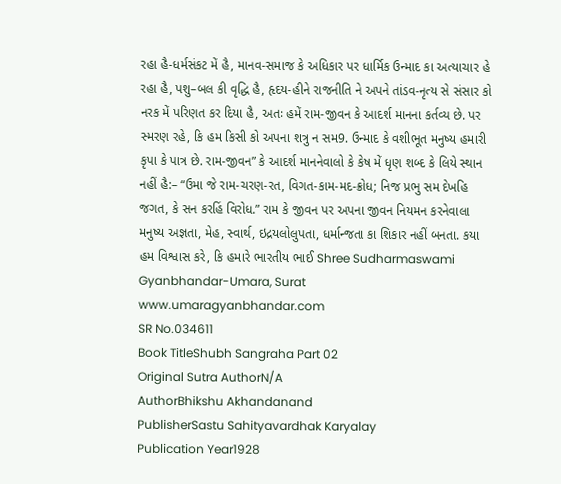રહા હૈ-ધર્મસંકટ મેં હૈ, માનવ-સમાજ કે અધિકાર પર ધાર્મિક ઉન્માદ કા અત્યાચાર હે રહા હૈ, પશુ–બલ કી વૃદ્ધિ હૈ, હૃદય-હીને રાજનીતિ ને અપને તાંડવ-નૃત્ય સે સંસાર કો નરક મેં પરિણત કર દિયા હૈ, અતઃ હમેં રામ-જીવન કે આદર્શ માનના કર્તવ્ય છે. પર સ્મરણ રહે, કિ હમ કિસી કો અપના શત્રુ ન સમ9. ઉન્માદ કે વશીભૂત મનુષ્ય હમારી કૃપા કે પાત્ર છે. રામ-જીવન” કે આદર્શ માનનેવાલો કે કેષ મેં ધૃણ શબ્દ કે લિયે સ્થાન નહીં હૈ:– “ઉમા જે રામ-ચરણ-રત, વિગત-કામ-મદ-ક્રોધ; નિજ પ્રભુ સમ દેખહિ જગત, કે સન કરહિં વિરોધ.” રામ કે જીવન પર અપના જીવન નિયમન કરનેવાલા મનુષ્ય અજ્ઞતા, મેહ, સ્વાર્થ, ઇદ્રયલોલુપતા, ધર્માન્જતા કા શિકાર નહીં બનતા. કયા હમ વિશ્વાસ કરે, કિ હમારે ભારતીય ભાઈ Shree Sudharmaswami Gyanbhandar-Umara, Surat www.umaragyanbhandar.com
SR No.034611
Book TitleShubh Sangraha Part 02
Original Sutra AuthorN/A
AuthorBhikshu Akhandanand
PublisherSastu Sahityavardhak Karyalay
Publication Year1928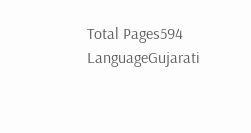Total Pages594
LanguageGujarati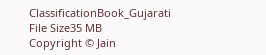ClassificationBook_Gujarati
File Size35 MB
Copyright © Jain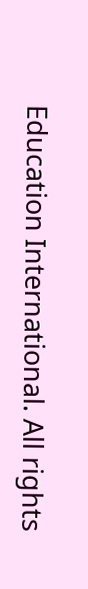Education International. All rights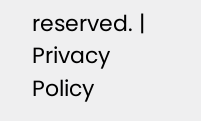reserved. | Privacy Policy